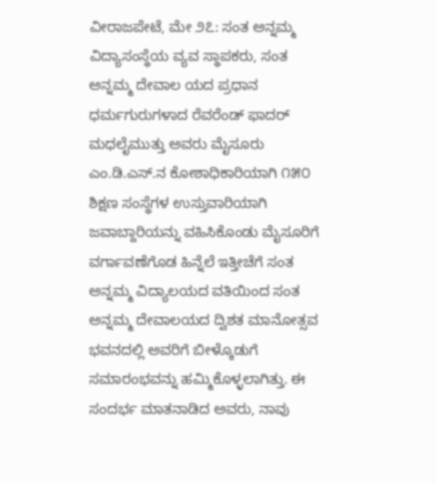ವೀರಾಜಪೇಟೆ, ಮೇ ೨೭: ಸಂತ ಅನ್ನಮ್ಮ ವಿದ್ಯಾಸಂಸ್ಥೆಯ ವ್ಯವ ಸ್ಥಾಪಕರು, ಸಂತ ಅನ್ನಮ್ಮ ದೇವಾಲ ಯದ ಪ್ರಧಾನ ಧರ್ಮಗುರುಗಳಾದ ರೆವರೆಂಡ್ ಫಾದರ್ ಮಧಲೈಮುತ್ತು ಅವರು ಮೈಸೂರು ಎಂ.ಡಿ.ಎಸ್.ನ ಕೋಶಾಧಿಕಾರಿಯಾಗಿ ೧೫೦ ಶಿಕ್ಷಣ ಸಂಸ್ಥೆಗಳ ಉಸ್ತುವಾರಿಯಾಗಿ ಜವಾಬ್ದಾರಿಯನ್ನು ವಹಿಸಿಕೊಂಡು ಮೈಸೂರಿಗೆ ವರ್ಗಾವಣೆಗೊಡ ಹಿನ್ನೆಲೆ ಇತ್ತೀಚೆಗೆ ಸಂತ ಅನ್ನಮ್ಮ ವಿದ್ಯಾಲಯದ ವತಿಯಿಂದ ಸಂತ ಅನ್ನಮ್ಮ ದೇವಾಲಯದ ದ್ವಿಶತ ಮಾನೋತ್ಸವ ಭವನದಲ್ಲಿ ಅವರಿಗೆ ಬೀಳ್ಕೊಡುಗೆ ಸಮಾರಂಭವನ್ನು ಹಮ್ಮಿಕೊಳ್ಳಲಾಗಿತ್ತು. ಈ ಸಂದರ್ಭ ಮಾತನಾಡಿದ ಅವರು, ನಾವು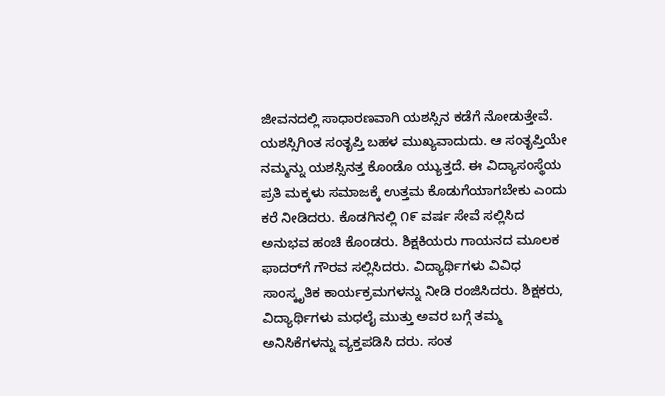ಜೀವನದಲ್ಲಿ ಸಾಧಾರಣವಾಗಿ ಯಶಸ್ಸಿನ ಕಡೆಗೆ ನೋಡುತ್ತೇವೆ. ಯಶಸ್ಸಿಗಿಂತ ಸಂತೃಪ್ತಿ ಬಹಳ ಮುಖ್ಯವಾದುದು. ಆ ಸಂತೃಪ್ತಿಯೇ ನಮ್ಮನ್ನು ಯಶಸ್ಸಿನತ್ತ ಕೊಂಡೊ ಯ್ಯುತ್ತದೆ. ಈ ವಿದ್ಯಾಸಂಸ್ಥೆಯ ಪ್ರತಿ ಮಕ್ಕಳು ಸಮಾಜಕ್ಕೆ ಉತ್ತಮ ಕೊಡುಗೆಯಾಗಬೇಕು ಎಂದು ಕರೆ ನೀಡಿದರು. ಕೊಡಗಿನಲ್ಲಿ ೧೯ ವರ್ಷ ಸೇವೆ ಸಲ್ಲಿಸಿದ ಅನುಭವ ಹಂಚಿ ಕೊಂಡರು. ಶಿಕ್ಷಕಿಯರು ಗಾಯನದ ಮೂಲಕ ಫಾದರ್‌ಗೆ ಗೌರವ ಸಲ್ಲಿಸಿದರು. ವಿದ್ಯಾರ್ಥಿಗಳು ವಿವಿಧ ಸಾಂಸ್ಕೃತಿಕ ಕಾರ್ಯಕ್ರಮಗಳನ್ನು ನೀಡಿ ರಂಜಿಸಿದರು. ಶಿಕ್ಷಕರು, ವಿದ್ಯಾರ್ಥಿಗಳು ಮಧಲೈ ಮುತ್ತು ಅವರ ಬಗ್ಗೆ ತಮ್ಮ ಅನಿಸಿಕೆಗಳನ್ನು ವ್ಯಕ್ತಪಡಿಸಿ ದರು. ಸಂತ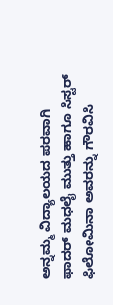ಅನ್ನಮ್ಮ ವಿದ್ಯಾಲಯದ ಪರವಾಗಿ ಫಾದರ್ ಮಧಲೈ ಮುತ್ತು ಹಾಗೂ ಸಿಸ್ಟರ್ ಫಿಲೋಮಿನಾ ಅವರನ್ನು ಗೌರವಿಸಿ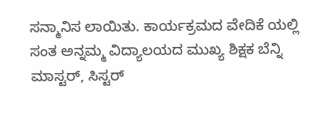ಸನ್ಮಾನಿಸ ಲಾಯಿತು. ಕಾರ್ಯಕ್ರಮದ ವೇದಿಕೆ ಯಲ್ಲಿ ಸಂತ ಅನ್ನಮ್ಮ ವಿದ್ಯಾಲಯದ ಮುಖ್ಯ ಶಿಕ್ಷಕ ಬೆನ್ನಿ ಮಾಸ್ಟರ್, ಸಿಸ್ಟರ್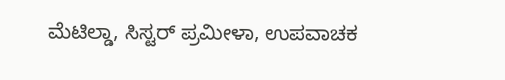ಮೆಟಿಲ್ಡಾ, ಸಿಸ್ಟರ್ ಪ್ರಮೀಳಾ, ಉಪವಾಚಕ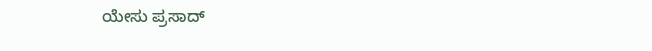ಯೇಸು ಪ್ರಸಾದ್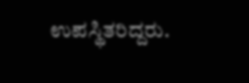ಉಪಸ್ಥಿತರಿದ್ದರು.